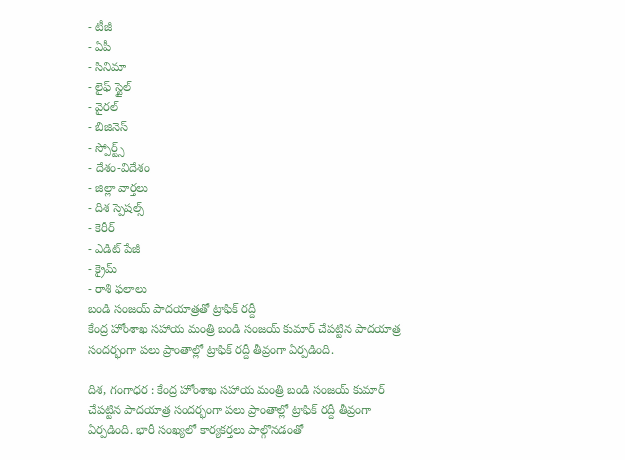- టీజీ
- ఏపీ
- సినిమా
- లైఫ్ స్టైల్
- వైరల్
- బిజినెస్
- స్పోర్ట్స్
- దేశం-విదేశం
- జిల్లా వార్తలు
- దిశ స్పెషల్స్
- కెరీర్
- ఎడిట్ పేజీ
- క్రైమ్
- రాశి ఫలాలు
బండి సంజయ్ పాదయాత్రతో ట్రాఫిక్ రద్దీ
కేంద్ర హోంశాఖ సహాయ మంత్రి బండి సంజయ్ కుమార్ చేపట్టిన పాదయాత్ర సందర్భంగా పలు ప్రాంతాల్లో ట్రాఫిక్ రద్దీ తీవ్రంగా ఏర్పడింది.

దిశ, గంగాధర : కేంద్ర హోంశాఖ సహాయ మంత్రి బండి సంజయ్ కుమార్ చేపట్టిన పాదయాత్ర సందర్భంగా పలు ప్రాంతాల్లో ట్రాఫిక్ రద్దీ తీవ్రంగా ఏర్పడింది. భారీ సంఖ్యలో కార్యకర్తలు పాల్గొనడంతో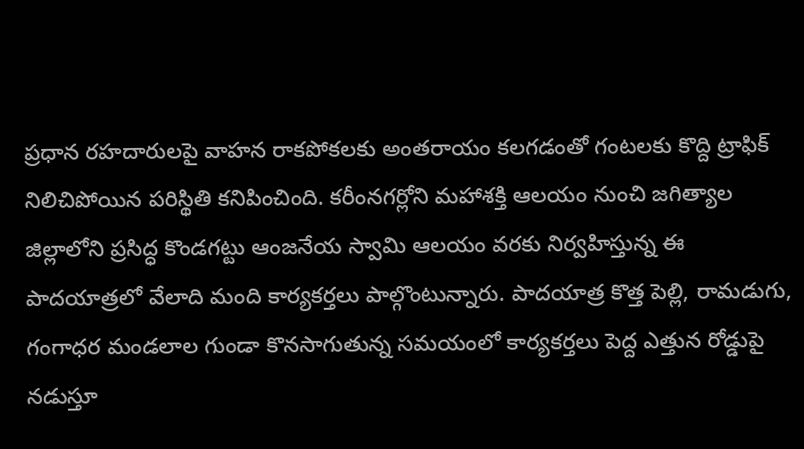ప్రధాన రహదారులపై వాహన రాకపోకలకు అంతరాయం కలగడంతో గంటలకు కొద్ది ట్రాఫిక్ నిలిచిపోయిన పరిస్థితి కనిపించింది. కరీంనగర్లోని మహాశక్తి ఆలయం నుంచి జగిత్యాల జిల్లాలోని ప్రసిద్ధ కొండగట్టు ఆంజనేయ స్వామి ఆలయం వరకు నిర్వహిస్తున్న ఈ పాదయాత్రలో వేలాది మంది కార్యకర్తలు పాల్గొంటున్నారు. పాదయాత్ర కొత్త పెల్లి, రామడుగు, గంగాధర మండలాల గుండా కొనసాగుతున్న సమయంలో కార్యకర్తలు పెద్ద ఎత్తున రోడ్డుపై నడుస్తూ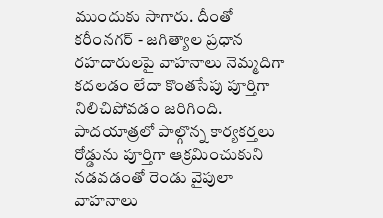ముందుకు సాగారు. దీంతో కరీంనగర్ - జగిత్యాల ప్రధాన రహదారులపై వాహనాలు నెమ్మదిగా కదలడం లేదా కొంతసేపు పూర్తిగా నిలిచిపోవడం జరిగింది.
పాదయాత్రలో పాల్గొన్న కార్యకర్తలు రోడ్డును పూర్తిగా ఆక్రమించుకుని నడవడంతో రెండు వైపులా వాహనాలు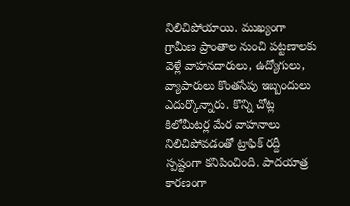నిలిచిపోయాయి. ముఖ్యంగా గ్రామీణ ప్రాంతాల నుంచి పట్టణాలకు వెళ్లే వాహనదారులు, ఉద్యోగులు, వ్యాపారులు కొంతసేపు ఇబ్బందులు ఎదుర్కొన్నారు. కొన్ని చోట్ల కిలోమీటర్ల మేర వాహనాలు నిలిచిపోవడంతో ట్రాఫిక్ రద్దీ స్పష్టంగా కనిపించింది. పాదయాత్ర కారణంగా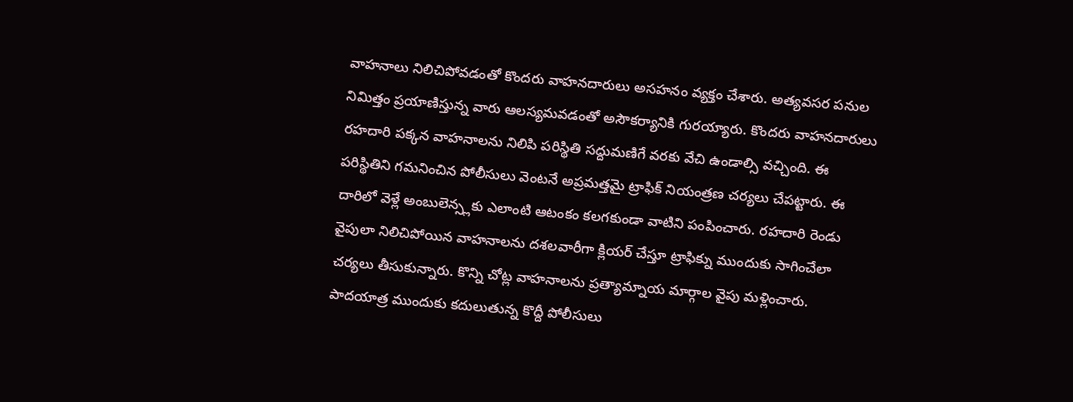వాహనాలు నిలిచిపోవడంతో కొందరు వాహనదారులు అసహనం వ్యక్తం చేశారు. అత్యవసర పనుల నిమిత్తం ప్రయాణిస్తున్న వారు ఆలస్యమవడంతో అసౌకర్యానికి గురయ్యారు. కొందరు వాహనదారులు రహదారి పక్కన వాహనాలను నిలిపి పరిస్థితి సద్దుమణిగే వరకు వేచి ఉండాల్సి వచ్చింది. ఈ పరిస్థితిని గమనించిన పోలీసులు వెంటనే అప్రమత్తమై ట్రాఫిక్ నియంత్రణ చర్యలు చేపట్టారు. ఈ దారిలో వెళ్లే అంబులెన్స్లకు ఎలాంటి ఆటంకం కలగకుండా వాటిని పంపించారు. రహదారి రెండు వైపులా నిలిచిపోయిన వాహనాలను దశలవారీగా క్లియర్ చేస్తూ ట్రాఫిక్ను ముందుకు సాగించేలా చర్యలు తీసుకున్నారు. కొన్ని చోట్ల వాహనాలను ప్రత్యామ్నాయ మార్గాల వైపు మళ్లించారు. పాదయాత్ర ముందుకు కదులుతున్న కొద్దీ పోలీసులు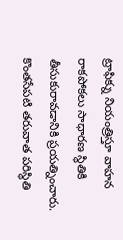ట్రాఫిక్ను నియంత్రిస్తూ వాహన రాకపోకలు సాధారణ స్థితికి తీసుకురావడానికి ప్రయత్నించారు. కొంతసేపటి తరువాత పరిస్థితి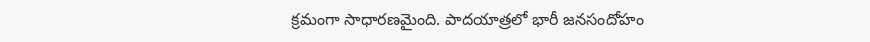క్రమంగా సాధారణమైంది. పాదయాత్రలో భారీ జనసందోహం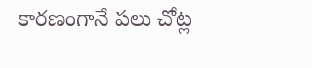కారణంగానే పలు చోట్ల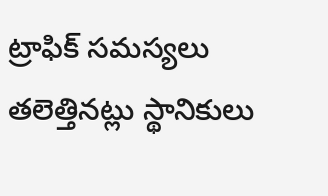ట్రాఫిక్ సమస్యలు తలెత్తినట్లు స్థానికులు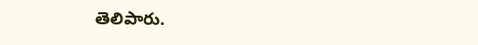తెలిపారు.